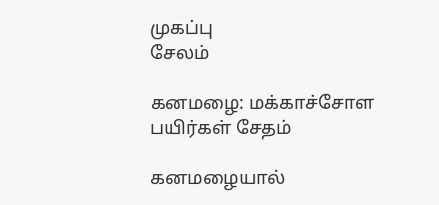முகப்பு
சேலம்

கனமழை: மக்காச்சோள பயிர்கள் சேதம்

கனமழையால்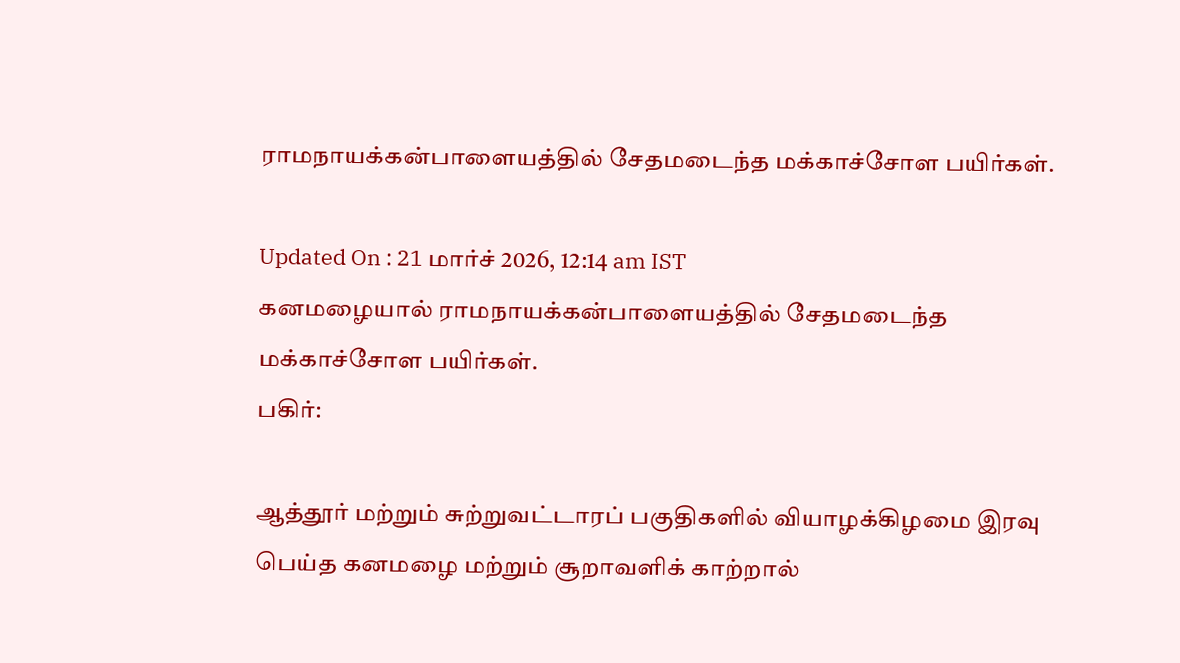ராமநாயக்கன்பாளையத்தில் சேதமடைந்த மக்காச்சோள பயிர்கள்.

Updated On : 21 மார்ச் 2026, 12:14 am IST
கனமழையால் ராமநாயக்கன்பாளையத்தில் சேதமடைந்த மக்காச்சோள பயிர்கள்.
பகிர்:

ஆத்தூர் மற்றும் சுற்றுவட்டாரப் பகுதிகளில் வியாழக்கிழமை இரவு பெய்த கனமழை மற்றும் சூறாவளிக் காற்றால்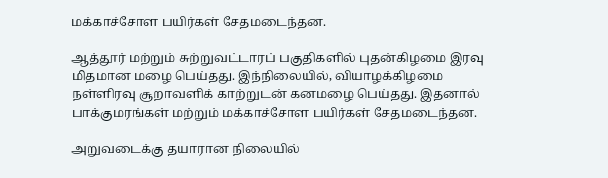மக்காச்சோள பயிர்கள் சேதமடைந்தன.

ஆத்தூர் மற்றும் சுற்றுவட்டாரப் பகுதிகளில் புதன்கிழமை இரவு மிதமான மழை பெய்தது. இந்நிலையில், வியாழக்கிழமை நள்ளிரவு சூறாவளிக் காற்றுடன் கனமழை பெய்தது. இதனால் பாக்குமரங்கள் மற்றும் மக்காச்சோள பயிர்கள் சேதமடைந்தன.

அறுவடைக்கு தயாரான நிலையில்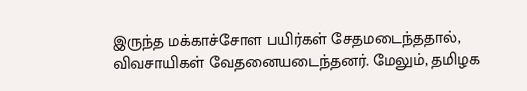இருந்த மக்காச்சோள பயிர்கள் சேதமடைந்ததால், விவசாயிகள் வேதனையடைந்தனர். மேலும், தமிழக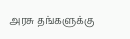அரசு தங்களுக்கு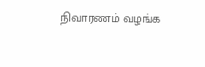நிவாரணம் வழங்க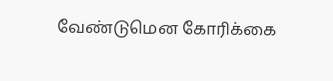வேண்டுமென கோரிக்கை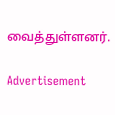வைத்துள்ளனர்.

Advertisement